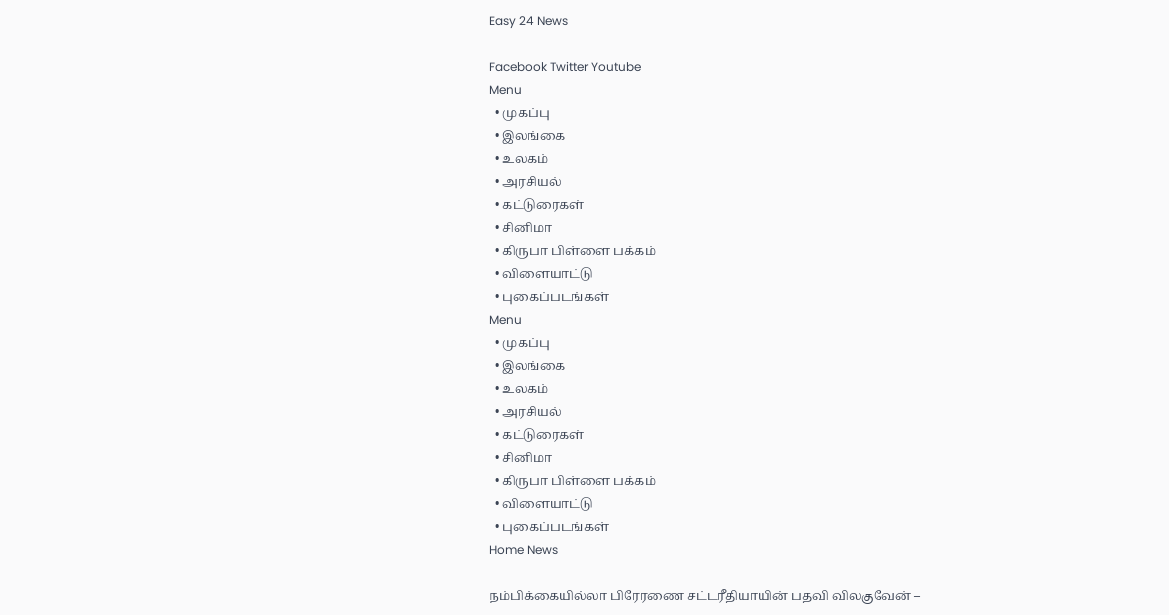Easy 24 News

Facebook Twitter Youtube
Menu
  • முகப்பு
  • இலங்கை
  • உலகம்
  • அரசியல்
  • கட்டுரைகள்
  • சினிமா
  • கிருபா பிள்ளை பக்கம்
  • விளையாட்டு
  • புகைப்படங்கள்
Menu
  • முகப்பு
  • இலங்கை
  • உலகம்
  • அரசியல்
  • கட்டுரைகள்
  • சினிமா
  • கிருபா பிள்ளை பக்கம்
  • விளையாட்டு
  • புகைப்படங்கள்
Home News

நம்பிக்கையில்லா பிரேரணை சட்டரீதியாயின் பதவி விலகுவேன் –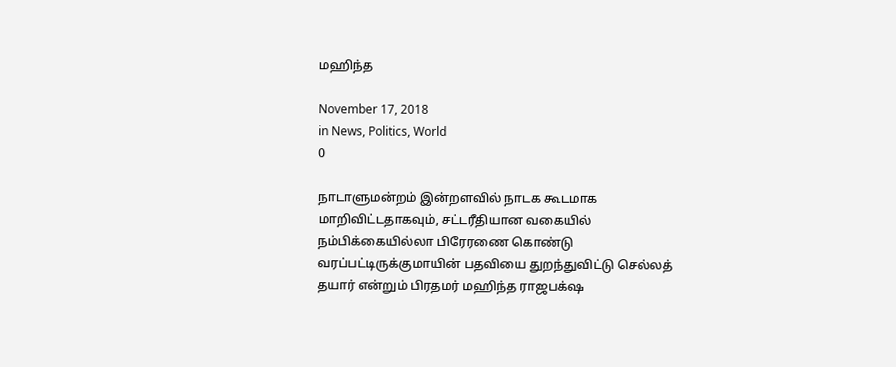மஹிந்த

November 17, 2018
in News, Politics, World
0

நாடாளுமன்றம் இன்றளவில் நாடக கூடமாக மாறிவிட்டதாகவும், சட்டரீதியான வகையில் நம்பிக்கையில்லா பிரேரணை கொண்டு வரப்பட்டிருக்குமாயின் பதவியை துறந்துவிட்டு செல்லத் தயார் என்றும் பிரதமர் மஹிந்த ராஜபக்‌ஷ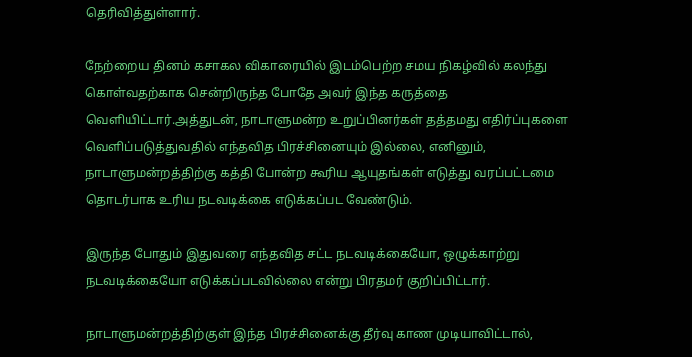தெரிவித்துள்ளார்.

நேற்றைய தினம் கசாகல விகாரையில் இடம்பெற்ற சமய நிகழ்வில் கலந்து கொள்வதற்காக சென்றிருந்த போதே அவர் இந்த கருத்தை வௌியிட்டார்.அத்துடன், நாடாளுமன்ற உறுப்பினர்கள் தத்தமது எதிர்ப்புகளை வௌிப்படுத்துவதில் எந்தவித பிரச்சினையும் இல்லை, எனினும், நாடாளுமன்றத்திற்கு கத்தி போன்ற கூரிய ஆயுதங்கள் எடுத்து வரப்பட்டமை தொடர்பாக உரிய நடவடிக்கை எடுக்கப்பட வேண்டும்.

இருந்த போதும் இதுவரை எந்தவித சட்ட நடவடிக்கையோ, ஒழுக்காற்று நடவடிக்கையோ எடுக்கப்படவில்லை என்று பிரதமர் குறிப்பிட்டார்.

நாடாளுமன்றத்திற்குள் இந்த பிரச்சினைக்கு தீர்வு காண முடியாவிட்டால்,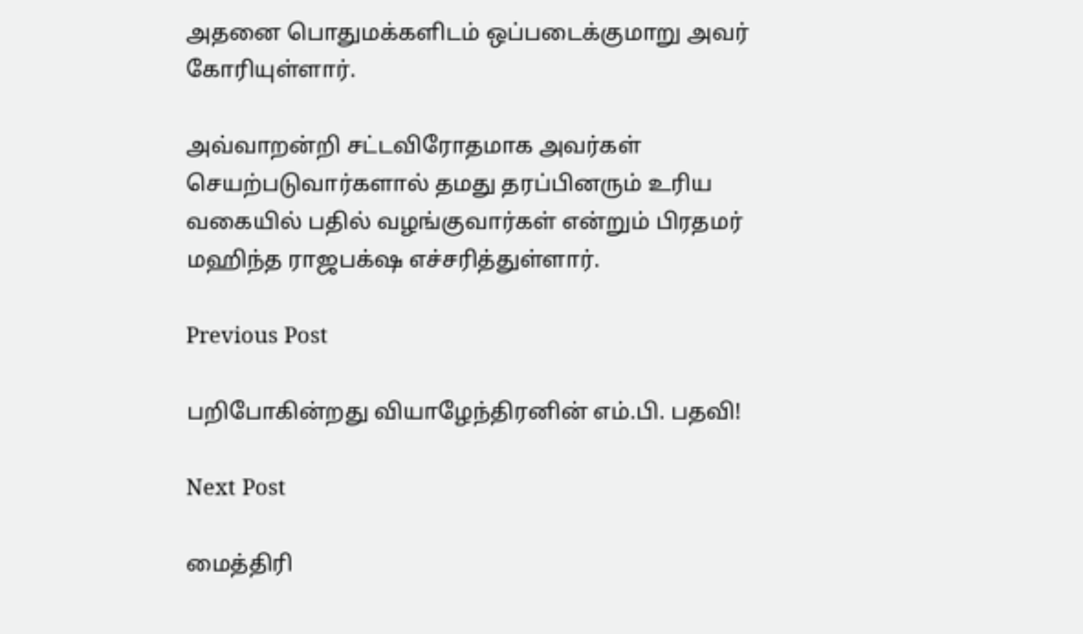அதனை பொதுமக்களிடம் ஒப்படைக்குமாறு அவர் கோரியுள்ளார்.

அவ்வாறன்றி சட்டவிரோதமாக அவர்கள் செயற்படுவார்களால் தமது தரப்பினரும் உரிய வகையில் பதில் வழங்குவார்கள் என்றும் பிரதமர் மஹிந்த ராஜபக்‌ஷ எச்சரித்துள்ளார்.

Previous Post

பறிபோகின்றது வியாழேந்திரனின் எம்.பி. பதவி!

Next Post

மைத்திரி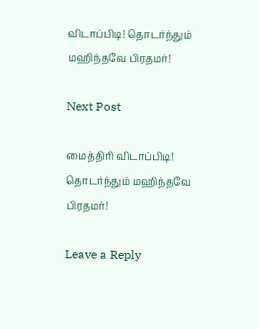விடாப்பிடி! தொடர்ந்தும் மஹிந்தவே பிரதமர்!

Next Post

மைத்திரி விடாப்பிடி! தொடர்ந்தும் மஹிந்தவே பிரதமர்!

Leave a Reply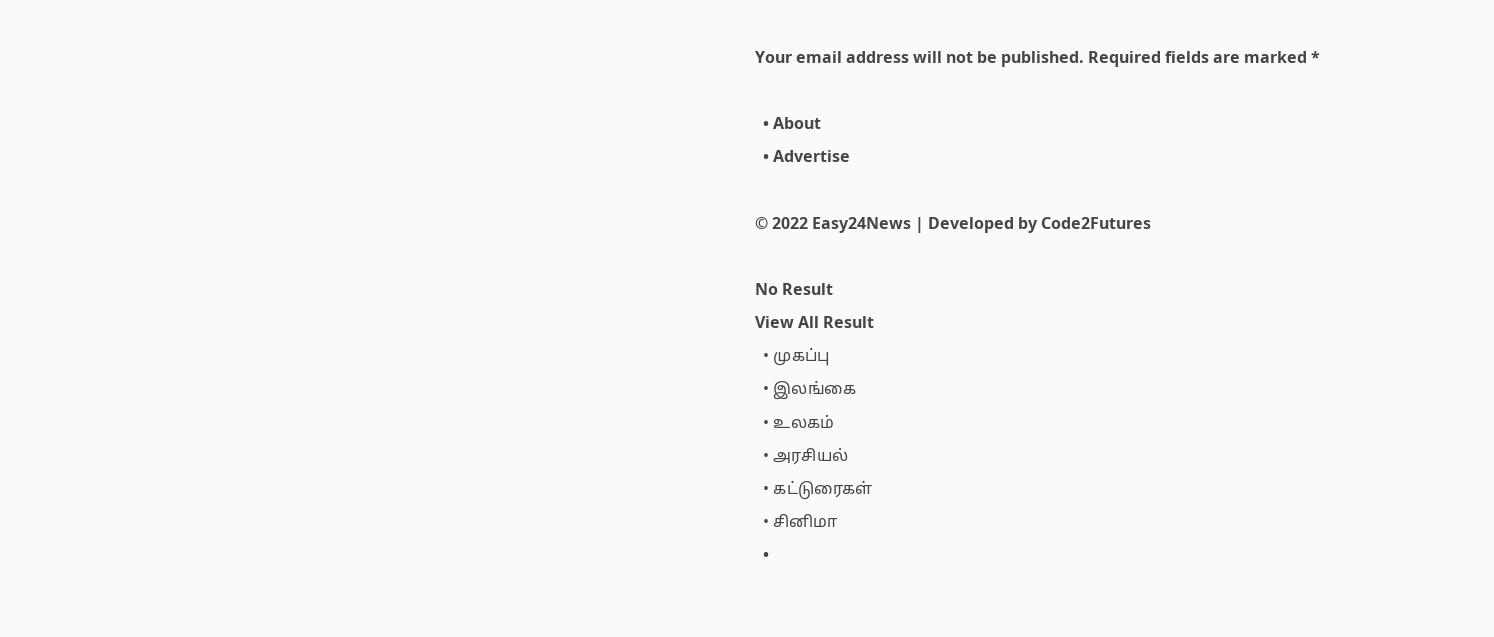Your email address will not be published. Required fields are marked *

  • About
  • Advertise

© 2022 Easy24News | Developed by Code2Futures

No Result
View All Result
  • முகப்பு
  • இலங்கை
  • உலகம்
  • அரசியல்
  • கட்டுரைகள்
  • சினிமா
  •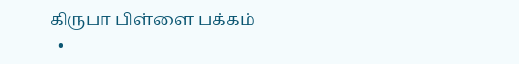கிருபா பிள்ளை பக்கம்
  •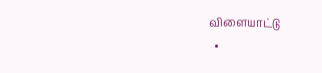விளையாட்டு
  •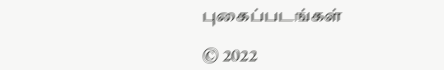புகைப்படங்கள்

© 2022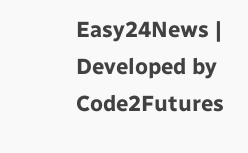Easy24News | Developed by Code2Futures